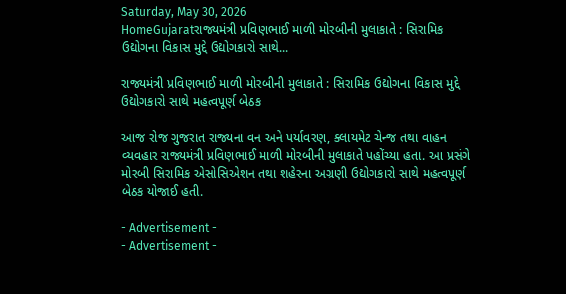Saturday, May 30, 2026
HomeGujaratરાજ્યમંત્રી પ્રવિણભાઈ માળી મોરબીની મુલાકાતે : સિરામિક ઉદ્યોગના વિકાસ મુદ્દે ઉદ્યોગકારો સાથે...

રાજ્યમંત્રી પ્રવિણભાઈ માળી મોરબીની મુલાકાતે : સિરામિક ઉદ્યોગના વિકાસ મુદ્દે ઉદ્યોગકારો સાથે મહત્વપૂર્ણ બેઠક

આજ રોજ ગુજરાત રાજ્યના વન અને પર્યાવરણ, ક્લાયમેટ ચેન્જ તથા વાહન વ્યવહાર રાજ્યમંત્રી પ્રવિણભાઈ માળી મોરબીની મુલાકાતે પહોંચ્યા હતા. આ પ્રસંગે મોરબી સિરામિક એસોસિએશન તથા શહેરના અગ્રણી ઉદ્યોગકારો સાથે મહત્વપૂર્ણ બેઠક યોજાઈ હતી.

- Advertisement -
- Advertisement -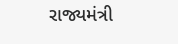રાજ્યમંત્રી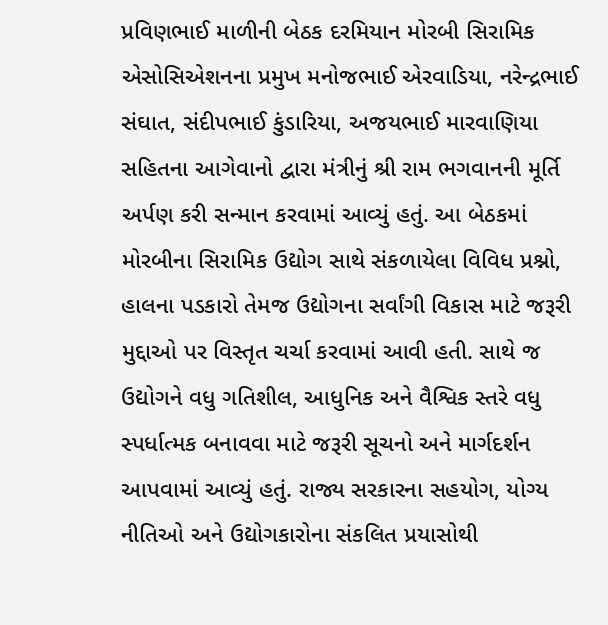પ્રવિણભાઈ માળીની બેઠક દરમિયાન મોરબી સિરામિક એસોસિએશનના પ્રમુખ મનોજભાઈ એરવાડિયા, નરેન્દ્રભાઈ સંઘાત, સંદીપભાઈ કુંડારિયા, અજયભાઈ મારવાણિયા સહિતના આગેવાનો દ્વારા મંત્રીનું શ્રી રામ ભગવાનની મૂર્તિ અર્પણ કરી સન્માન કરવામાં આવ્યું હતું. આ બેઠકમાં મોરબીના સિરામિક ઉદ્યોગ સાથે સંકળાયેલા વિવિધ પ્રશ્નો, હાલના પડકારો તેમજ ઉદ્યોગના સર્વાંગી વિકાસ માટે જરૂરી મુદ્દાઓ પર વિસ્તૃત ચર્ચા કરવામાં આવી હતી. સાથે જ ઉદ્યોગને વધુ ગતિશીલ, આધુનિક અને વૈશ્વિક સ્તરે વધુ સ્પર્ધાત્મક બનાવવા માટે જરૂરી સૂચનો અને માર્ગદર્શન આપવામાં આવ્યું હતું. રાજ્ય સરકારના સહયોગ, યોગ્ય નીતિઓ અને ઉદ્યોગકારોના સંકલિત પ્રયાસોથી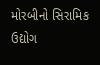મોરબીનો સિરામિક ઉદ્યોગ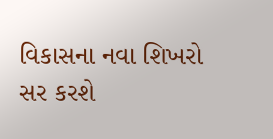વિકાસના નવા શિખરો સર કરશે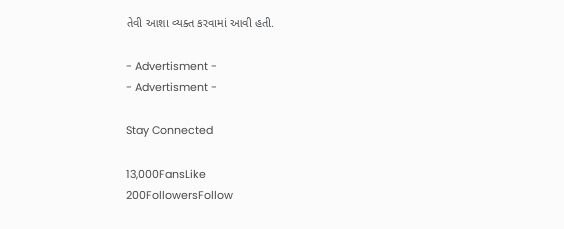તેવી આશા વ્યક્ત કરવામાં આવી હતી.

- Advertisment -
- Advertisment -

Stay Connected

13,000FansLike
200FollowersFollow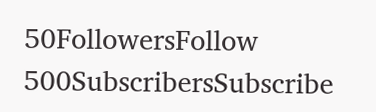50FollowersFollow
500SubscribersSubscribe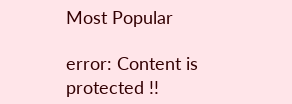Most Popular

error: Content is protected !!